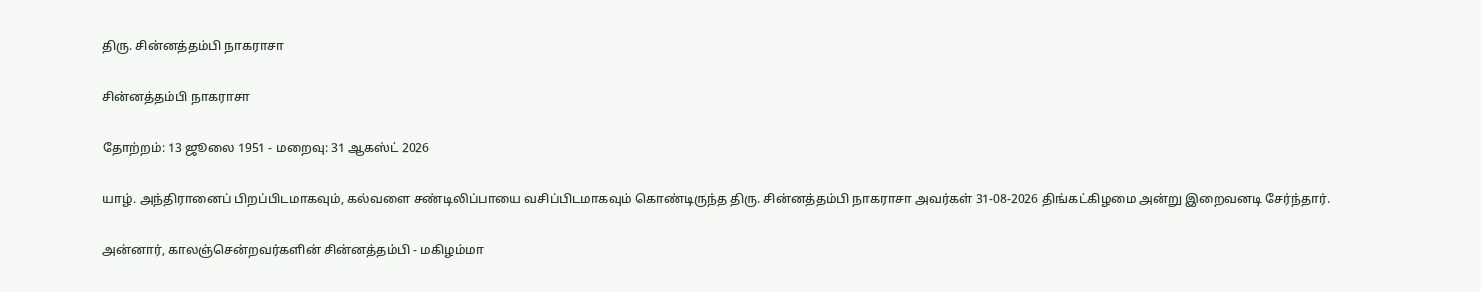திரு. சின்னத்தம்பி நாகராசா

சின்னத்தம்பி நாகராசா

தோற்றம்: 13 ஜூலை 1951 - மறைவு: 31 ஆகஸ்ட் 2026

யாழ். அந்திரானைப் பிறப்பிடமாகவும், கல்வளை சண்டிலிப்பாயை வசிப்பிடமாகவும் கொண்டிருந்த திரு. சின்னத்தம்பி நாகராசா அவர்கள் 31-08-2026 திங்கட்கிழமை அன்று இறைவனடி சேர்ந்தார்.

அன்னார், காலஞ்சென்றவர்களின் சின்னத்தம்பி - மகிழம்மா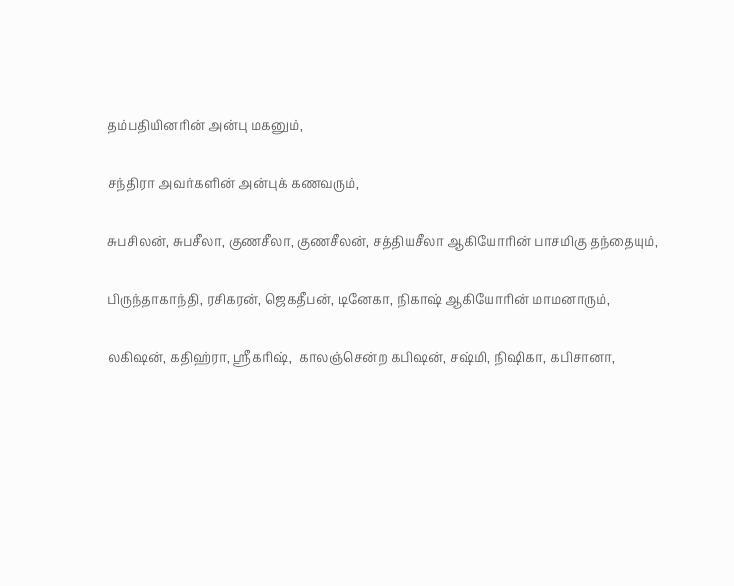தம்பதியினரின் அன்பு மகனும்,

சந்திரா அவர்களின் அன்புக் கணவரும்,

சுபசிலன், சுபசீலா, குணசீலா, குணசீலன், சத்தியசீலா ஆகியோரின் பாசமிகு தந்தையும்,

பிருந்தாகாந்தி, ரசிகரன், ஜெகதீபன், டினேகா, நிகாஷ் ஆகியோரின் மாமனாரும்,

லகிஷன், கதிஹ்ரா, ஸ்ரீகரிஷ்,  காலஞ்சென்ற கபிஷன், சஷ்மி, நிஷிகா, கபிசானா,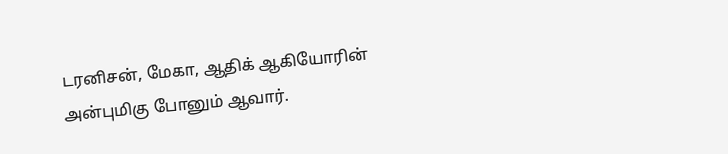டரனிசன், மேகா, ஆதிக் ஆகியோரின் அன்புமிகு போனும் ஆவார்.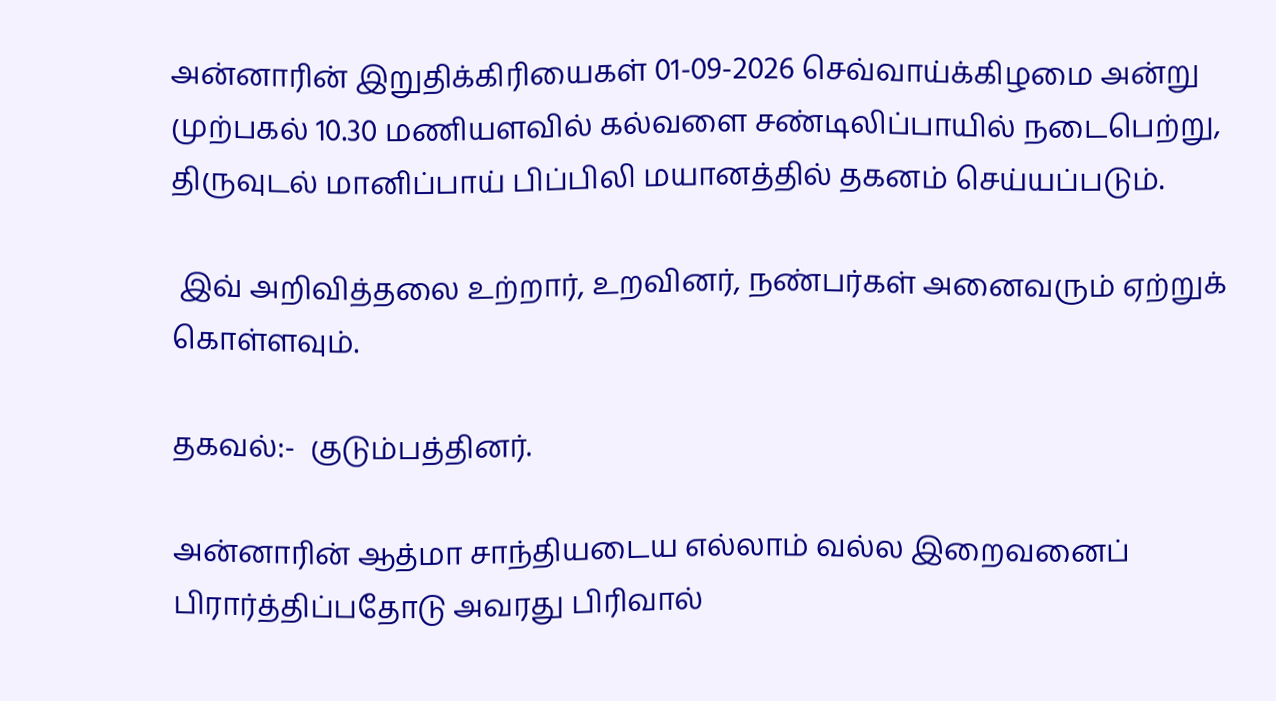அன்னாரின் இறுதிக்கிரியைகள் 01-09-2026 செவ்வாய்க்கிழமை அன்று முற்பகல் 10.30 மணியளவில் கல்வளை சண்டிலிப்பாயில் நடைபெற்று, திருவுடல் மானிப்பாய் பிப்பிலி மயானத்தில் தகனம் செய்யப்படும்.

 இவ் அறிவித்தலை உற்றார், உறவினர், நண்பர்கள் அனைவரும் ஏற்றுக் கொள்ளவும்.

தகவல்:-  குடும்பத்தினர்.

அன்னாரின் ஆத்மா சாந்தியடைய எல்லாம் வல்ல இறைவனைப்  பிரார்த்திப்பதோடு அவரது பிரிவால்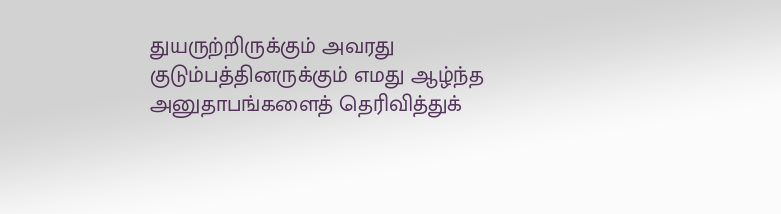துயருற்றிருக்கும் அவரது குடும்பத்தினருக்கும் எமது ஆழ்ந்த அனுதாபங்களைத் தெரிவித்துக்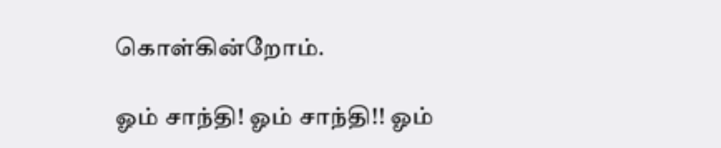கொள்கின்றோம்.

ஓம் சாந்தி! ஓம் சாந்தி!! ஓம்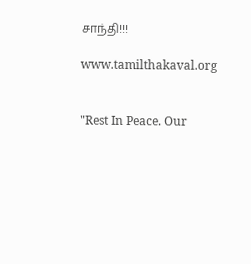சாந்தி!!!

www.tamilthakaval.org


"Rest In Peace. Our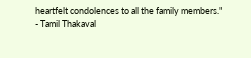heartfelt condolences to all the family members."
- Tamil Thakaval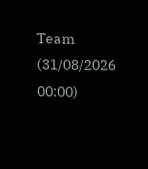Team (31/08/2026 00:00)